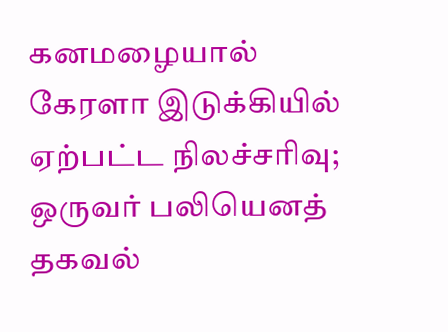கனமழையால் கேரளா இடுக்கியில் ஏற்பட்ட நிலச்சரிவு; ஒருவர் பலியெனத் தகவல்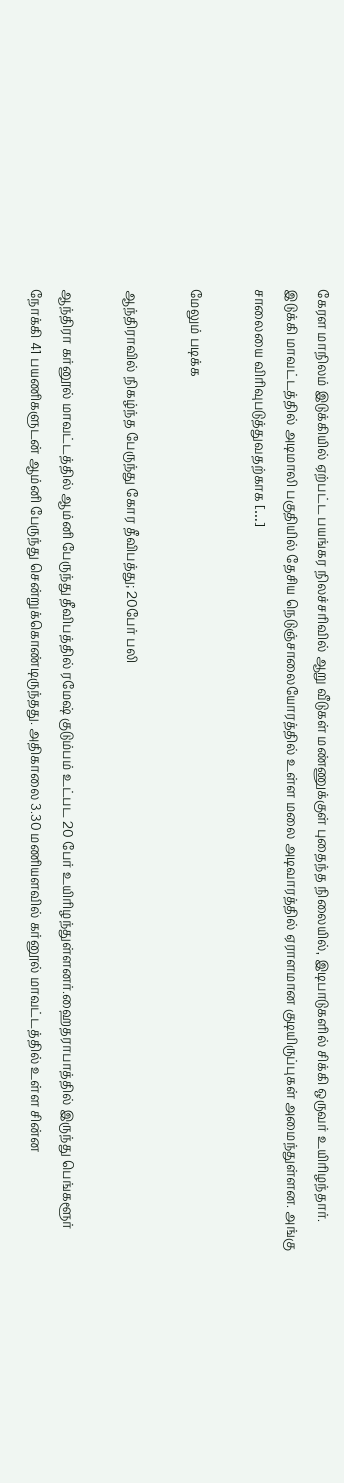கேரள மாநிலம் இடுக்கியில் ஏற்பட்ட பயங்கர நிலச்சரிவில் ஆறு வீடுகள் மண்ணுக்குள் புதைந்த நிலையில், இடிபாடுகளில் சிக்கி ஒருவர் உயிரிழந்தார். இடுக்கி மாவட்டத்தில் அடிமாலி பகுதியில் தேசிய நெடுஞ்சாலையோரத்தில் உள்ள மலை அடிவாரத்தில் ஏராளமான குடியிருப்புகள் அமைந்துள்ளன. அங்கு சாலையை விரிவுபடுத்துவதற்காக […]

மேலும் படிக்க

ஆந்திராவில் நிகழ்ந்த பேருந்து கோர தீவிபத்து; 20பேர் பலி

ஆந்திரா கர்னூல் மாவட்டத்தில் ஆம்னி பேருந்து தீவிபத்தில் ரமேஷ் குடும்பம் உட்பட 20 பேர் உயிரிழந்துள்ளனர்.ஹைதராபாத்தில் இருந்து பெங்களூர் நோக்கி 41 பயணிகளுடன் ஆம்னி பேருந்து சென்றுக்கொண்டிருந்தது. அதிகாலை 3.30 மணியளவில் கர்னூல் மாவட்டத்தில் உள்ள சின்ன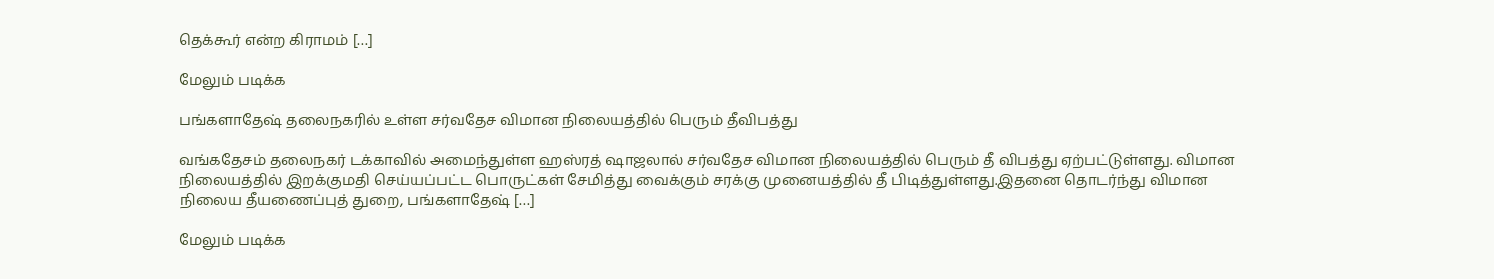தெக்கூர் என்ற கிராமம் […]

மேலும் படிக்க

பங்களாதேஷ் தலைநகரில் உள்ள சர்வதேச விமான நிலையத்தில் பெரும் தீவிபத்து

வங்கதேசம் தலைநகர் டக்காவில் அமைந்துள்ள ஹஸ்ரத் ஷாஜலால் சர்வதேச விமான நிலையத்தில் பெரும் தீ விபத்து ஏற்பட்டுள்ளது. விமான நிலையத்தில் இறக்குமதி செய்யப்பட்ட பொருட்கள் சேமித்து வைக்கும் சரக்கு முனையத்தில் தீ பிடித்துள்ளது.இதனை தொடர்ந்து விமான நிலைய தீயணைப்புத் துறை, பங்களாதேஷ் […]

மேலும் படிக்க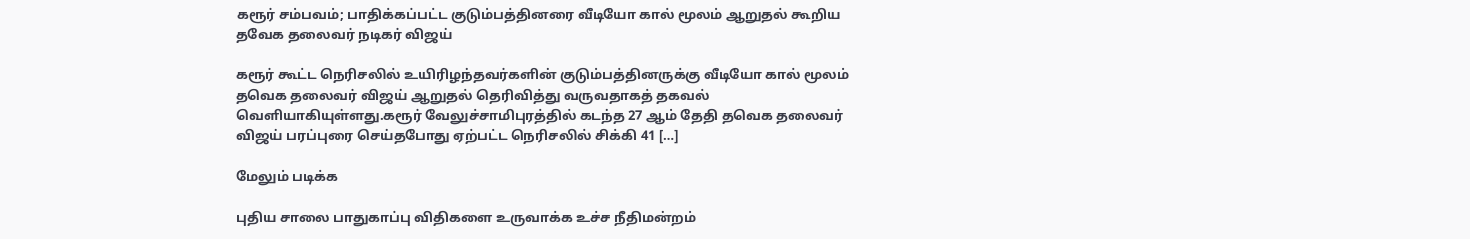கரூர் சம்பவம்; பாதிக்கப்பட்ட குடும்பத்தினரை வீடியோ கால் மூலம் ஆறுதல் கூறிய தவேக தலைவர் நடிகர் விஜய்

கரூர் கூட்ட நெரிசலில் உயிரிழந்தவர்களின் குடும்பத்தினருக்கு வீடியோ கால் மூலம் தவெக தலைவர் விஜய் ஆறுதல் தெரிவித்து வருவதாகத் தகவல் வெளியாகியுள்ளது.கரூர் வேலுச்சாமிபுரத்தில் கடந்த 27 ஆம் தேதி தவெக தலைவர் விஜய் பரப்புரை செய்தபோது ஏற்பட்ட நெரிசலில் சிக்கி 41 […]

மேலும் படிக்க

புதிய சாலை பாதுகாப்பு விதிகளை உருவாக்க உச்ச நீதிமன்றம்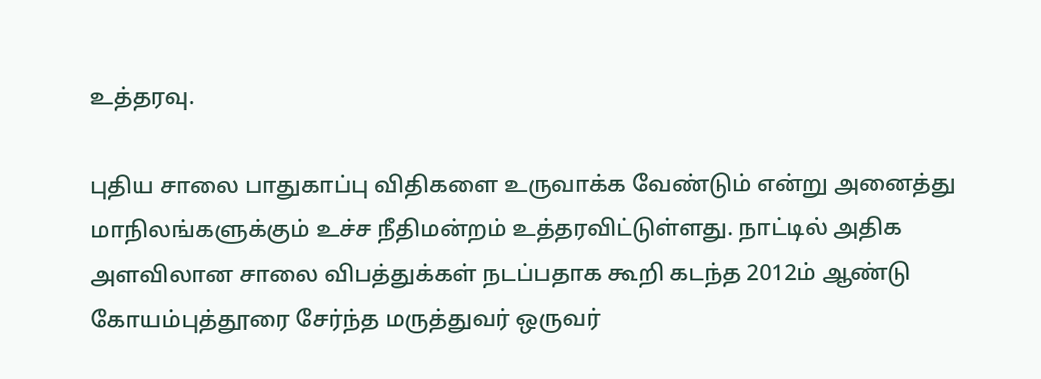உத்தரவு.

புதிய சாலை பாதுகாப்பு விதிகளை உருவாக்க வேண்டும் என்று அனைத்து மாநிலங்களுக்கும் உச்ச நீதிமன்றம் உத்தரவிட்டுள்ளது. நாட்டில் அதிக அளவிலான சாலை விபத்துக்கள் நடப்பதாக கூறி கடந்த 2012ம் ஆண்டு கோயம்புத்தூரை சேர்ந்த மருத்துவர் ஒருவர்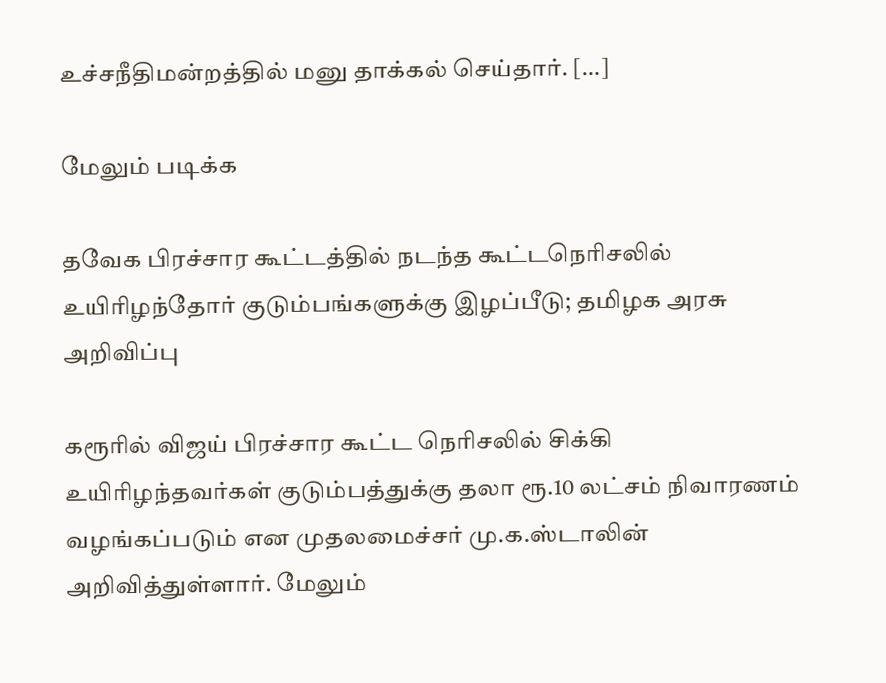உச்சநீதிமன்றத்தில் மனு தாக்கல் செய்தார். […]

மேலும் படிக்க

தவேக பிரச்சார கூட்டத்தில் நடந்த கூட்டநெரிசலில் உயிரிழந்தோர் குடும்பங்களுக்கு இழப்பீடு; தமிழக அரசு அறிவிப்பு

கரூரில் விஜய் பிரச்சார கூட்ட நெரிசலில் சிக்கி உயிரிழந்தவர்கள் குடும்பத்துக்கு தலா ரூ.10 லட்சம் நிவாரணம் வழங்கப்படும் என முதலமைச்சர் மு.க.ஸ்டாலின் அறிவித்துள்ளார். மேலும்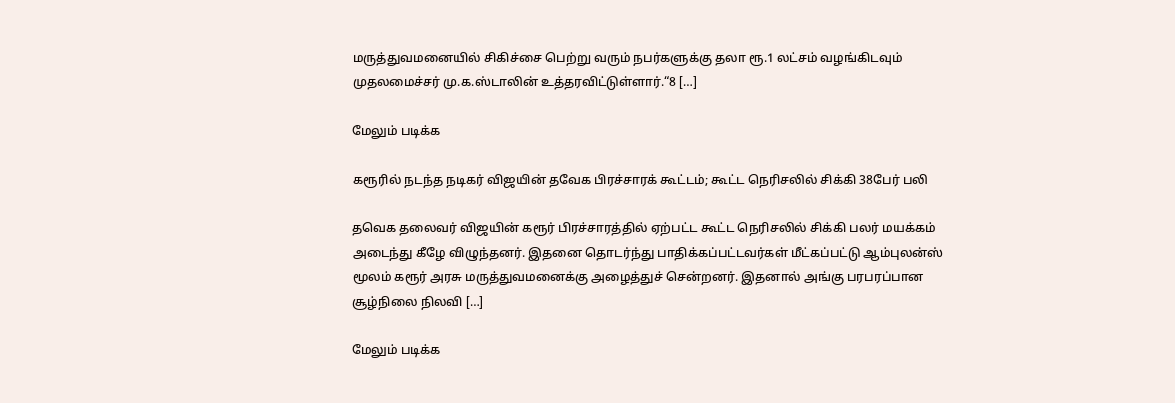மருத்துவமனையில் சிகிச்சை பெற்று வரும் நபர்களுக்கு தலா ரூ.1 லட்சம் வழங்கிடவும் முதலமைச்சர் மு.க.ஸ்டாலின் உத்தரவிட்டுள்ளார்.“8 […]

மேலும் படிக்க

கரூரில் நடந்த நடிகர் விஜயின் தவேக பிரச்சாரக் கூட்டம்; கூட்ட நெரிசலில் சிக்கி 38பேர் பலி

தவெக தலைவர் விஜயின் கரூர் பிரச்சாரத்தில் ஏற்பட்ட கூட்ட நெரிசலில் சிக்கி பலர் மயக்கம் அடைந்து கீழே விழுந்தனர். இதனை தொடர்ந்து பாதிக்கப்பட்டவர்கள் மீட்கப்பட்டு ஆம்புலன்ஸ் மூலம் கரூர் அரசு மருத்துவமனைக்கு அழைத்துச் சென்றனர். இதனால் அங்கு பரபரப்பான சூழ்நிலை நிலவி […]

மேலும் படிக்க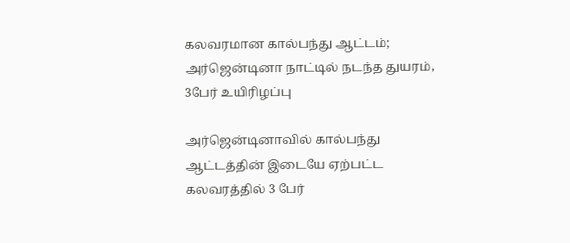கலவரமான கால்பந்து ஆட்டம்; அர்ஜென்டினா நாட்டில் நடந்த துயரம், 3பேர் உயிரிழப்பு

அர்ஜென்டினாவில் கால்பந்து ஆட்டத்தின் இடையே ஏற்பட்ட கலவரத்தில் 3 பேர்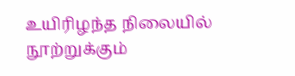உயிரிழந்த நிலையில் நூற்றுக்கும்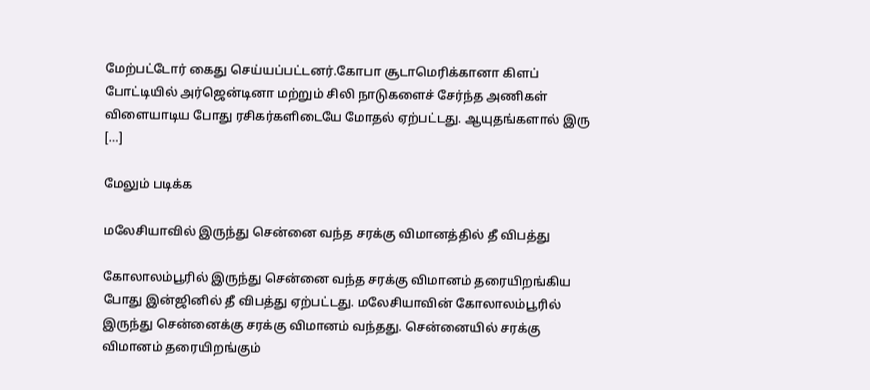மேற்பட்டோர் கைது செய்யப்பட்டனர்.கோபா சூடாமெரிக்கானா கிளப் போட்டியில் அர்ஜென்டினா மற்றும் சிலி நாடுகளைச் சேர்ந்த அணிகள் விளையாடிய போது ரசிகர்களிடையே மோதல் ஏற்பட்டது. ஆயுதங்களால் இரு […]

மேலும் படிக்க

மலேசியாவில் இருந்து சென்னை வந்த சரக்கு விமானத்தில் தீ விபத்து

கோலாலம்பூரில் இருந்து சென்னை வந்த சரக்கு விமானம் தரையிறங்கிய போது இன்ஜினில் தீ விபத்து ஏற்பட்டது. மலேசியாவின் கோலாலம்பூரில் இருந்து சென்னைக்கு சரக்கு விமானம் வந்தது. சென்னையில் சரக்கு விமானம் தரையிறங்கும்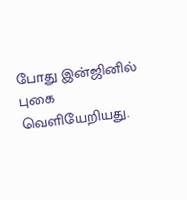போது இன்ஜினில் புகை வெளியேறியது.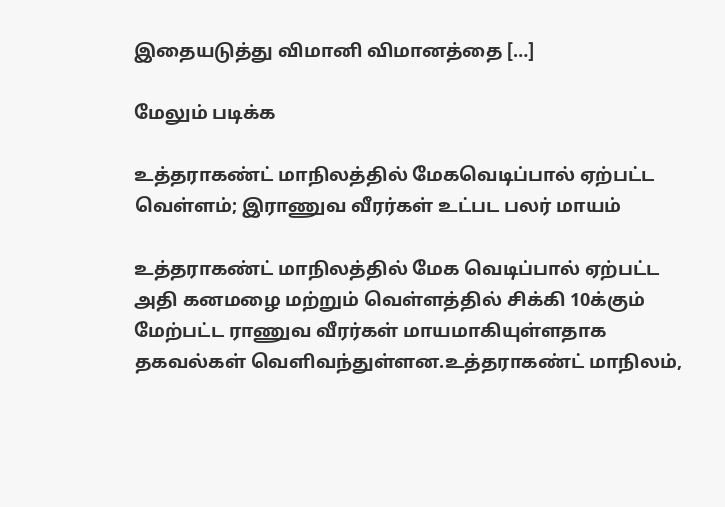இதையடுத்து விமானி விமானத்தை […]

மேலும் படிக்க

உத்தராகண்ட் மாநிலத்தில் மேகவெடிப்பால் ஏற்பட்ட வெள்ளம்; இராணுவ வீரர்கள் உட்பட பலர் மாயம்

உத்தராகண்ட் மாநிலத்தில் மேக வெடிப்பால் ஏற்பட்ட அதி கனமழை மற்றும் வெள்ளத்தில் சிக்கி 10க்கும் மேற்பட்ட ராணுவ வீரர்கள் மாயமாகியுள்ளதாக தகவல்கள் வெளிவந்துள்ளன.உத்தராகண்ட் மாநிலம்,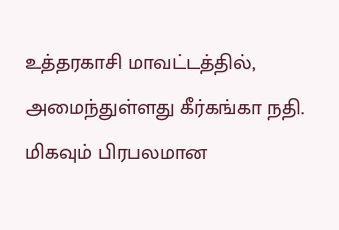உத்தரகாசி மாவட்டத்தில், அமைந்துள்ளது கீர்கங்கா நதி. மிகவும் பிரபலமான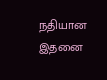நதியான இதனை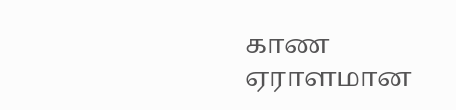காண ஏராளமான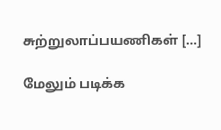சுற்றுலாப்பயணிகள் […]

மேலும் படிக்க